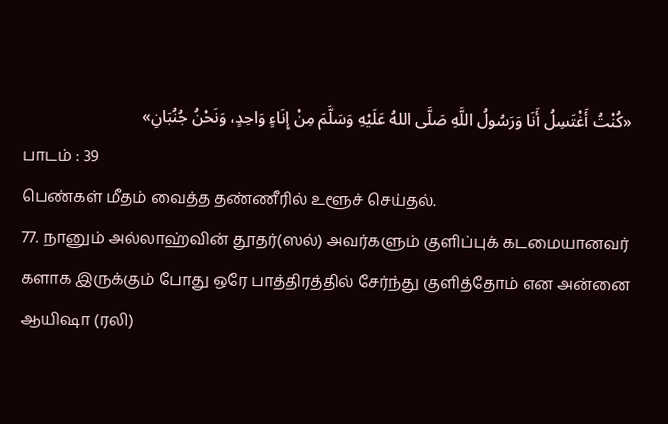«كُنْتُ أَغْتَسِلُ أَنَا وَرَسُولُ اللَّهِ صَلَّى اللهُ عَلَيْهِ وَسَلَّمَ مِنْ إِنَاءٍ وَاحِدٍ، وَنَحْنُ جُنُبَانِ»
பாடம் : 39
பெண்கள் மீதம் வைத்த தண்ணீரில் உளூச் செய்தல்.
77. நானும் அல்லாஹ்வின் தூதர்(ஸல்) அவர்களும் குளிப்புக் கடமையானவர் களாக இருக்கும் போது ஒரே பாத்திரத்தில் சேர்ந்து குளித்தோம் என அன்னை ஆயிஷா (ரலி)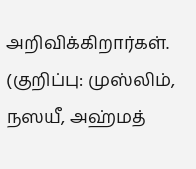அறிவிக்கிறார்கள்.
(குறிப்பு: முஸ்லிம், நஸயீ, அஹ்மத்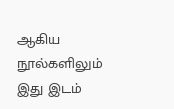ஆகிய நூல்களிலும் இது இடம்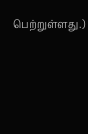பெற்றுள்ளது.)